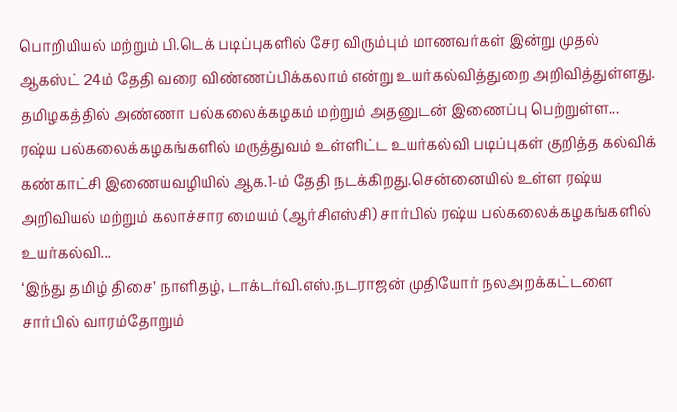பொறியியல் மற்றும் பி.டெக் படிப்புகளில் சேர விரும்பும் மாணவர்கள் இன்று முதல் ஆகஸ்ட் 24ம் தேதி வரை விண்ணப்பிக்கலாம் என்று உயர்கல்வித்துறை அறிவித்துள்ளது. தமிழகத்தில் அண்ணா பல்கலைக்கழகம் மற்றும் அதனுடன் இணைப்பு பெற்றுள்ள...
ரஷ்ய பல்கலைக்கழகங்களில் மருத்துவம் உள்ளிட்ட உயர்கல்வி படிப்புகள் குறித்த கல்விக் கண்காட்சி இணையவழியில் ஆக.1-ம் தேதி நடக்கிறது.சென்னையில் உள்ள ரஷ்ய அறிவியல் மற்றும் கலாச்சார மையம் (ஆர்சிஎஸ்சி) சார்பில் ரஷ்ய பல்கலைக்கழகங்களில் உயர்கல்வி...
‘இந்து தமிழ் திசை’ நாளிதழ், டாக்டர்வி.எஸ்.நடராஜன் முதியோர் நலஅறக்கட்டளை சார்பில் வாரம்தோறும்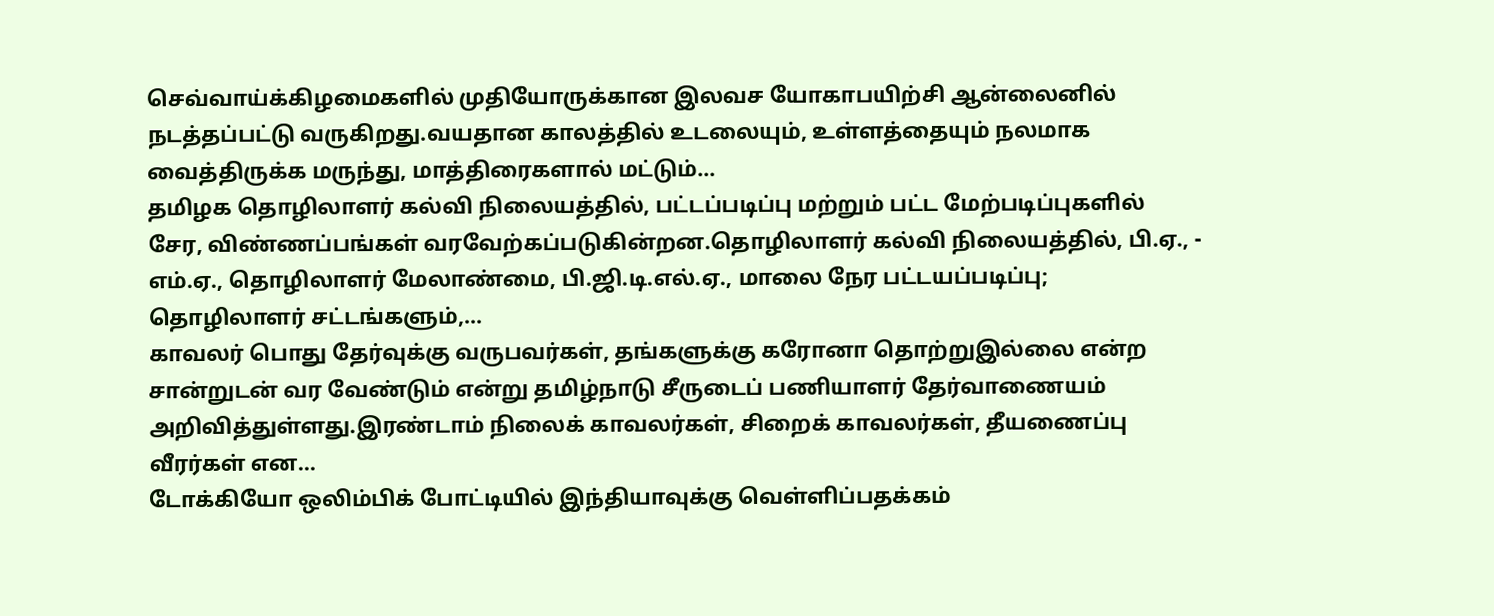செவ்வாய்க்கிழமைகளில் முதியோருக்கான இலவச யோகாபயிற்சி ஆன்லைனில் நடத்தப்பட்டு வருகிறது.வயதான காலத்தில் உடலையும், உள்ளத்தையும் நலமாக வைத்திருக்க மருந்து, மாத்திரைகளால் மட்டும்...
தமிழக தொழிலாளர் கல்வி நிலையத்தில், பட்டப்படிப்பு மற்றும் பட்ட மேற்படிப்புகளில் சேர, விண்ணப்பங்கள் வரவேற்கப்படுகின்றன.தொழிலாளர் கல்வி நிலையத்தில், பி.ஏ., - எம்.ஏ., தொழிலாளர் மேலாண்மை, பி.ஜி.டி.எல்.ஏ., மாலை நேர பட்டயப்படிப்பு; தொழிலாளர் சட்டங்களும்,...
காவலர் பொது தேர்வுக்கு வருபவர்கள், தங்களுக்கு கரோனா தொற்றுஇல்லை என்ற சான்றுடன் வர வேண்டும் என்று தமிழ்நாடு சீருடைப் பணியாளர் தேர்வாணையம் அறிவித்துள்ளது.இரண்டாம் நிலைக் காவலர்கள், சிறைக் காவலர்கள், தீயணைப்பு வீரர்கள் என...
டோக்கியோ ஒலிம்பிக் போட்டியில் இந்தியாவுக்கு வெள்ளிப்பதக்கம்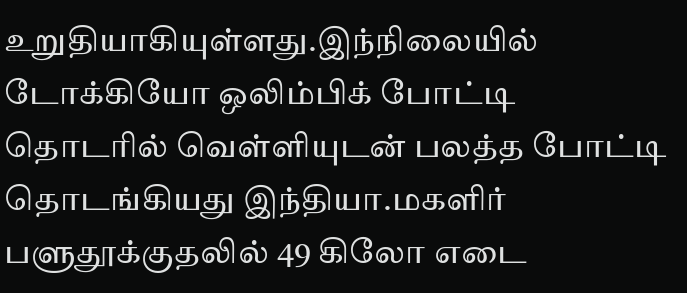உறுதியாகியுள்ளது.இந்நிலையில் டோக்கியோ ஒலிம்பிக் போட்டி தொடரில் வெள்ளியுடன் பலத்த போட்டி தொடங்கியது இந்தியா.மகளிர் பளுதூக்குதலில் 49 கிலோ எடை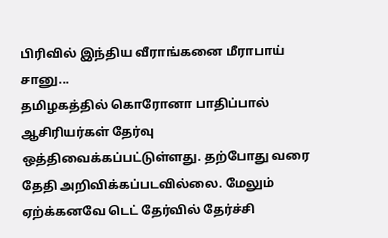பிரிவில் இந்திய வீராங்கனை மீராபாய் சானு...
தமிழகத்தில் கொரோனா பாதிப்பால் ஆசிரியர்கள் தேர்வு ஒத்திவைக்கப்பட்டுள்ளது. தற்போது வரை தேதி அறிவிக்கப்படவில்லை. மேலும் ஏற்க்கனவே டெட் தேர்வில் தேர்ச்சி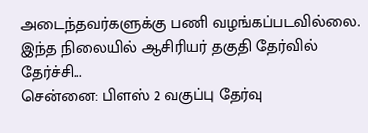அடைந்தவர்களுக்கு பணி வழங்கப்படவில்லை. இந்த நிலையில் ஆசிரியர் தகுதி தேர்வில் தேர்ச்சி...
சென்னை: பிளஸ் 2 வகுப்பு தேர்வு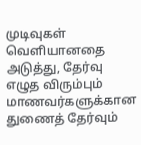முடிவுகள் வெளியானதை அடுத்து, தேர்வு எழுத விரும்பும் மாணவர்களுக்கான துணைத் தேர்வும்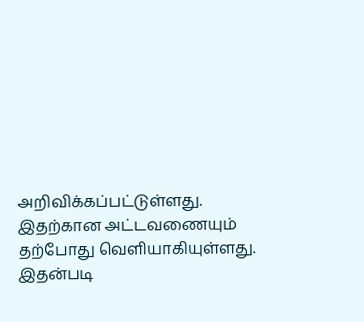அறிவிக்கப்பட்டுள்ளது. இதற்கான அட்டவணையும் தற்போது வெளியாகியுள்ளது. இதன்படி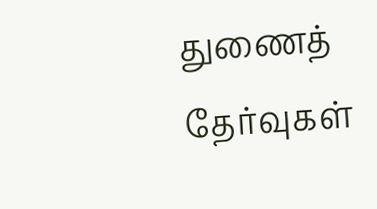துணைத் தேர்வுகள்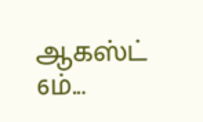ஆகஸ்ட் 6ம்...